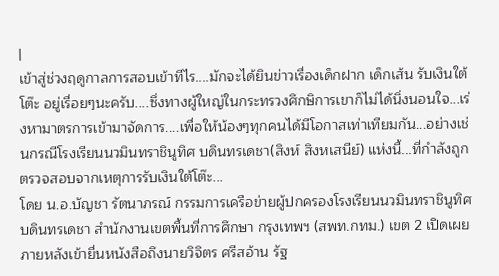|
เข้าสู่ช่วงฤดูกาลการสอบเข้าทีไร....มักจะได้ยินข่าวเรื่องเด็กฝาก เด็กเส้น รับเงินใต้โต๊ะ อยู่เรื่อยๆนะครับ....ซึ่งทางผู้ใหญ่ในกระทรวงศึกษิการเขาก็ไม่ได้นิ่งนอนใจ...เร่งหามาตรการเข้ามาจัดการ....เพื่อให้น้องๆทุกคนได้มีโอกาสเท่าเทียมกัน...อย่างเช่นกรณีโรงเรียนนวมินทราชินูทิศ บดินทรเดชา(สิงห์ สิงหเสนีย์) แห่งนี้...ที่กำลังถูกตรวจสอบจากเหตุการรับเงินใต้โต๊ะ...
โดย น.อ.บัญชา รัตนาภรณ์ กรรมการเครือข่ายผู้ปกครองโรงเรียนนวมินทราชินูทิศ บดินทรเดชา สำนักงานเขตพื้นที่การศึกษา กรุงเทพฯ (สพท.กทม.) เขต 2 เปิดเผยภายหลังเข้ายื่นหนังสือถึงนายวิจิตร ศรีสอ้าน รัฐ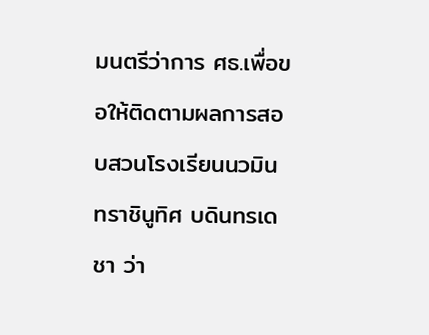มนตรีว่าการ ศธ.เพื่อขอให้ติดตามผลการสอบสวนโรงเรียนนวมินทราชินูทิศ บดินทรเดชา ว่า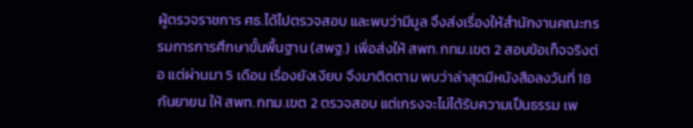ผู้ตรวจราชการ ศธ.ได้ไปตรวจสอบ และพบว่ามีมูล จึงส่งเรื่องให้สำนักงานคณะกรรมการการศึกษาขั้นพื้นฐาน (สพฐ.) เพื่อส่งให้ สพท.กทม.เขต 2 สอบข้อเท็จจริงต่อ แต่ผ่านมา 5 เดือน เรื่องยังเงียบ จึงมาติดตาม พบว่าล่าสุดมีหนังสือลงวันที่ 18 กันยายน ให้ สพท.กทม.เขต 2 ตรวจสอบ แต่เกรงจะไม่ได้รับความเป็นธรรม เพ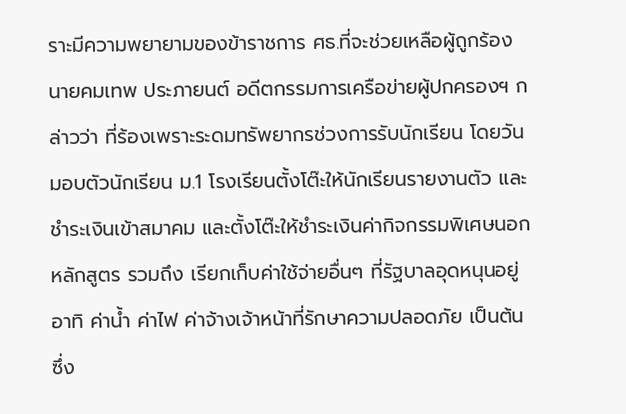ราะมีความพยายามของข้าราชการ ศธ.ที่จะช่วยเหลือผู้ถูกร้อง
นายคมเทพ ประภายนต์ อดีตกรรมการเครือข่ายผู้ปกครองฯ กล่าวว่า ที่ร้องเพราะระดมทรัพยากรช่วงการรับนักเรียน โดยวันมอบตัวนักเรียน ม.1 โรงเรียนตั้งโต๊ะให้นักเรียนรายงานตัว และชำระเงินเข้าสมาคม และตั้งโต๊ะให้ชำระเงินค่ากิจกรรมพิเศษนอกหลักสูตร รวมถึง เรียกเก็บค่าใช้จ่ายอื่นๆ ที่รัฐบาลอุดหนุนอยู่ อาทิ ค่าน้ำ ค่าไฟ ค่าจ้างเจ้าหน้าที่รักษาความปลอดภัย เป็นต้น ซึ่ง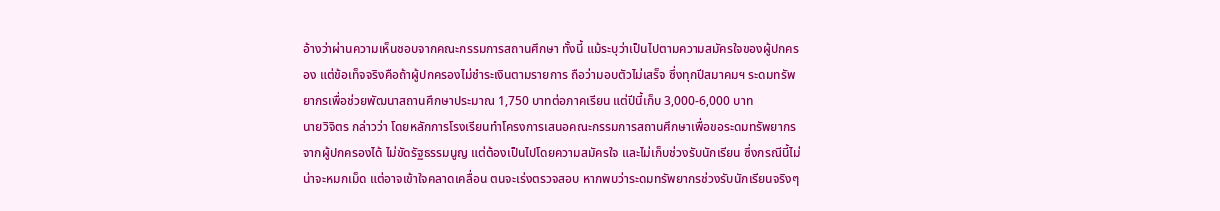อ้างว่าผ่านความเห็นชอบจากคณะกรรมการสถานศึกษา ทั้งนี้ แม้ระบุว่าเป็นไปตามความสมัครใจของผู้ปกครอง แต่ข้อเท็จจริงคือถ้าผู้ปกครองไม่ชำระเงินตามรายการ ถือว่ามอบตัวไม่เสร็จ ซึ่งทุกปีสมาคมฯ ระดมทรัพยากรเพื่อช่วยพัฒนาสถานศึกษาประมาณ 1,750 บาทต่อภาคเรียน แต่ปีนี้เก็บ 3,000-6,000 บาท
นายวิจิตร กล่าวว่า โดยหลักการโรงเรียนทำโครงการเสนอคณะกรรมการสถานศึกษาเพื่อขอระดมทรัพยากรจากผู้ปกครองได้ ไม่ขัดรัฐธรรมนูญ แต่ต้องเป็นไปโดยความสมัครใจ และไม่เก็บช่วงรับนักเรียน ซึ่งกรณีนี้ไม่น่าจะหมกเม็ด แต่อาจเข้าใจคลาดเคลื่อน ตนจะเร่งตรวจสอบ หากพบว่าระดมทรัพยากรช่วงรับนักเรียนจริงๆ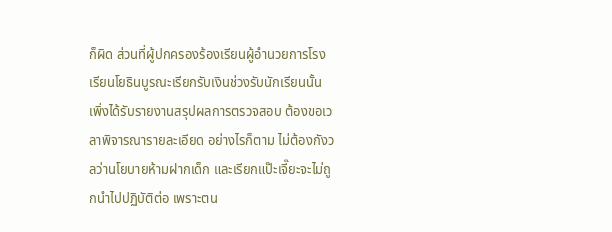ก็ผิด ส่วนที่ผู้ปกครองร้องเรียนผู้อำนวยการโรงเรียนโยธินบูรณะเรียกรับเงินช่วงรับนักเรียนนั้น เพิ่งได้รับรายงานสรุปผลการตรวจสอบ ต้องขอเวลาพิจารณารายละเอียด อย่างไรก็ตาม ไม่ต้องกังวลว่านโยบายห้ามฝากเด็ก และเรียกแป๊ะเจี๊ยะจะไม่ถูกนำไปปฏิบัติต่อ เพราะตน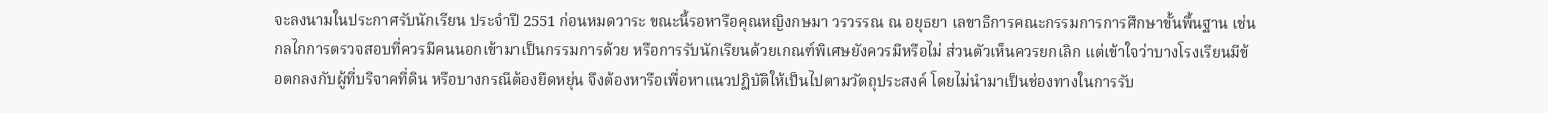จะลงนามในประกาศรับนักเรียน ประจำปี 2551 ก่อนหมดวาระ ขณะนี้รอหารือคุณหญิงกษมา วรวรรณ ณ อยุธยา เลขาธิการคณะกรรมการการศึกษาขั้นพื้นฐาน เช่น กลไกการตรวจสอบที่ควรมีคนนอกเข้ามาเป็นกรรมการด้วย หรือการรับนักเรียนด้วยเกณฑ์พิเศษยังควรมีหรือไม่ ส่วนตัวเห็นควรยกเลิก แต่เข้าใจว่าบางโรงเรียนมีข้อตกลงกับผู้ที่บริจาคที่ดิน หรือบางกรณีต้องยืดหยุ่น จึงต้องหารือเพื่อหาแนวปฏิบัติให้เป็นไปตามวัตถุประสงค์ โดยไม่นำมาเป็นช่องทางในการรับ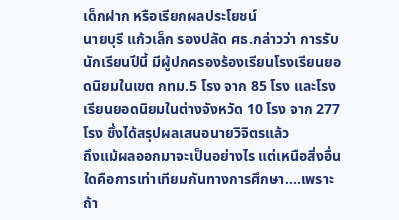เด็กฝาก หรือเรียกผลประโยชน์
นายบุรี แก้วเล็ก รองปลัด ศธ.กล่าวว่า การรับนักเรียนปีนี้ มีผู้ปกครองร้องเรียนโรงเรียนยอดนิยมในเขต กทม.5 โรง จาก 85 โรง และโรงเรียนยอดนิยมในต่างจังหวัด 10 โรง จาก 277 โรง ซึ่งได้สรุปผลเสนอนายวิจิตรแล้ว
ถึงแม้ผลออกมาจะเป็นอย่างไร แต่เหนือสิ่งอื่นใดคือการเท่าเทียมกันทางการศึกษา....เพราะถ้า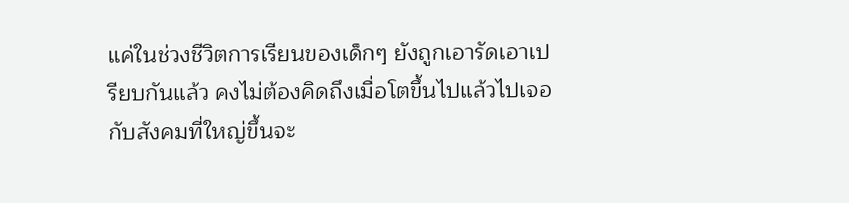แค่ในช่วงชีวิตการเรียนของเด็กๆ ยังถูกเอารัดเอาเปรียบกันแล้ว คงไม่ต้องคิดถึงเมื่อโตขึ้นไปแล้วไปเจอกับสังคมที่ใหญ่ขึ้นจะ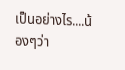เป็นอย่างไร....น้องๆว่า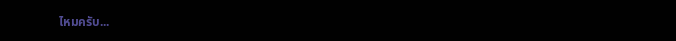ไหมครับ...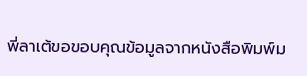พี่ลาเต้ขอขอบคุณข้อมูลจากหนังสือพิมพ์ม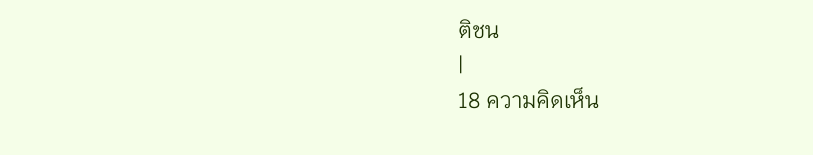ติชน
|
18 ความคิดเห็น